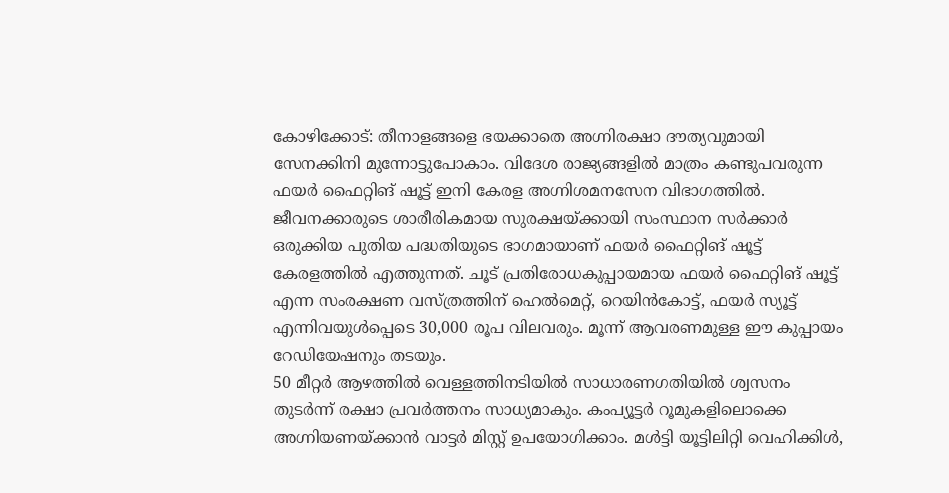കോഴിക്കോട്: തീനാളങ്ങളെ ഭയക്കാതെ അഗ്നിരക്ഷാ ദൗത്യവുമായി സേനക്കിനി മുന്നോട്ടുപോകാം. വിദേശ രാജ്യങ്ങളിൽ മാത്രം കണ്ടുപവരുന്ന ഫയർ ഫൈറ്റിങ് ഷൂട്ട് ഇനി കേരള അഗ്നിശമനസേന വിഭാഗത്തിൽ. ജീവനക്കാരുടെ ശാരീരികമായ സുരക്ഷയ്ക്കായി സംസ്ഥാന സർക്കാർ ഒരുക്കിയ പുതിയ പദ്ധതിയുടെ ഭാഗമായാണ് ഫയർ ഫൈറ്റിങ് ഷൂട്ട് കേരളത്തിൽ എത്തുന്നത്. ചൂട് പ്രതിരോധകുപ്പായമായ ഫയർ ഫൈറ്റിങ് ഷൂട്ട് എന്ന സംരക്ഷണ വസ്ത്രത്തിന് ഹെൽമെറ്റ്, റെയിൻകോട്ട്, ഫയർ സ്യൂട്ട് എന്നിവയുൾപ്പെടെ 30,000 രൂപ വിലവരും. മൂന്ന് ആവരണമുള്ള ഈ കുപ്പായം റേഡിയേഷനും തടയും.
50 മീറ്റർ ആഴത്തിൽ വെള്ളത്തിനടിയിൽ സാധാരണഗതിയിൽ ശ്വസനം തുടർന്ന് രക്ഷാ പ്രവർത്തനം സാധ്യമാകും. കംപ്യൂട്ടർ റൂമുകളിലൊക്കെ അഗ്നിയണയ്ക്കാൻ വാട്ടർ മിസ്റ്റ് ഉപയോഗിക്കാം. മൾട്ടി യൂട്ടിലിറ്റി വെഹിക്കിൾ,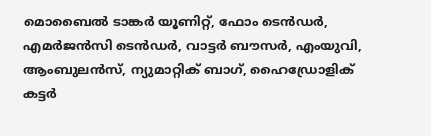മൊബൈൽ ടാങ്കർ യൂണിറ്റ്, ഫോം ടെൻഡർ, എമർജൻസി ടെൻഡർ, വാട്ടർ ബൗസർ, എംയുവി, ആംബുലൻസ്, ന്യുമാറ്റിക് ബാഗ്, ഹൈഡ്രോളിക് കട്ടർ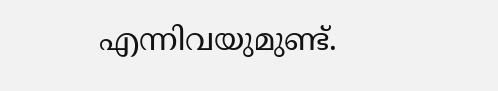എന്നിവയുമുണ്ട്.